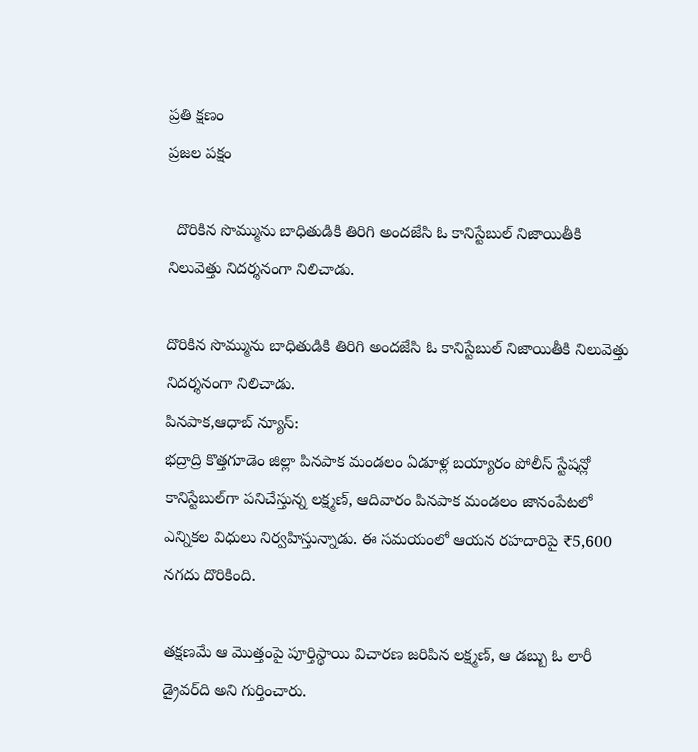ప్రతి క్షణం
ప్రజల పక్షం

  దొరికిన సొమ్మును బాధితుడికి తిరిగి అందజేసి ఓ కానిస్టేబుల్ నిజాయితీకి నిలువెత్తు నిదర్శనంగా నిలిచాడు.

దొరికిన సొమ్మును బాధితుడికి తిరిగి అందజేసి ఓ కానిస్టేబుల్ నిజాయితీకి నిలువెత్తు నిదర్శనంగా నిలిచాడు.
పినపాక,ఆధాబ్ న్యూస్:
భద్రాద్రి కొత్తగూడెం జిల్లా పినపాక మండలం ఏడూళ్ల బయ్యారం పోలీస్ స్టేషన్లో కానిస్టేబుల్‌గా పనిచేస్తున్న లక్ష్మణ్, ఆదివారం పినపాక మండలం జానంపేటలో ఎన్నికల విధులు నిర్వహిస్తున్నాడు. ఈ సమయంలో ఆయన రహదారిపై ₹5,600 నగదు దొరికింది.

తక్షణమే ఆ మొత్తంపై పూర్తిస్థాయి విచారణ జరిపిన లక్ష్మణ్, ఆ డబ్బు ఓ లారీ డ్రైవర్‌ది అని గుర్తించారు.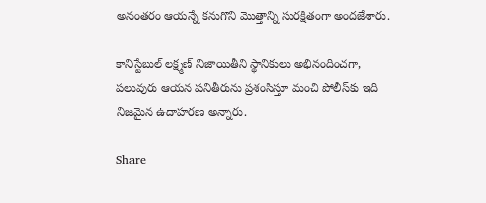అనంతరం ఆయన్నే కనుగొని మొత్తాన్ని సురక్షితంగా అందజేశారు.

కానిస్టేబుల్ లక్ష్మణ్ నిజాయితీని స్థానికులు అభినందించగా, పలువురు ఆయన పనితీరును ప్రశంసిస్తూ మంచి పోలీస్‌కు ఇది నిజమైన ఉదాహరణ అన్నారు.

Share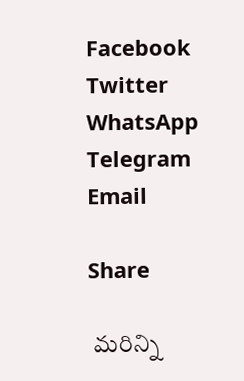Facebook
Twitter
WhatsApp
Telegram
Email

Share

 మరిన్ని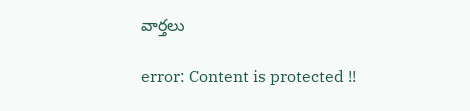వార్తలు

error: Content is protected !!